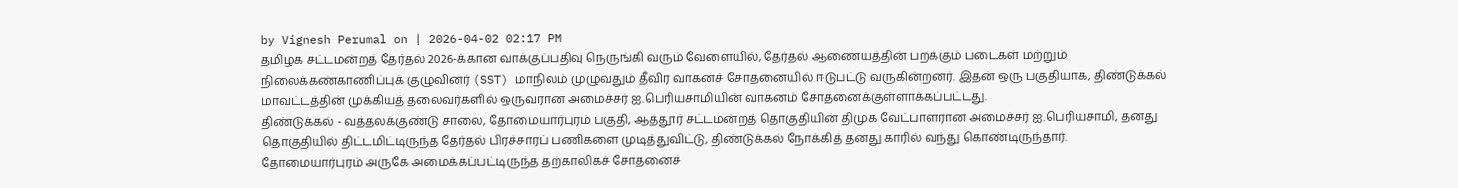by Vignesh Perumal on | 2026-04-02 02:17 PM
தமிழக சட்டமன்றத் தேர்தல் 2026-க்கான வாக்குப்பதிவு நெருங்கி வரும் வேளையில், தேர்தல் ஆணையத்தின் பறக்கும் படைகள் மற்றும் நிலைக்கண்காணிப்புக் குழுவினர் (SST) மாநிலம் முழுவதும் தீவிர வாகனச் சோதனையில் ஈடுபட்டு வருகின்றனர். இதன் ஒரு பகுதியாக, திண்டுக்கல் மாவட்டத்தின் முக்கியத் தலைவர்களில் ஒருவரான அமைச்சர் ஐ.பெரியசாமியின் வாகனம் சோதனைக்குள்ளாக்கப்பட்டது.
திண்டுக்கல் - வத்தலக்குண்டு சாலை, தோமையார்புரம் பகுதி, ஆத்தூர் சட்டமன்றத் தொகுதியின் திமுக வேட்பாளரான அமைச்சர் ஐ.பெரியசாமி, தனது தொகுதியில் திட்டமிட்டிருந்த தேர்தல் பிரச்சாரப் பணிகளை முடித்துவிட்டு, திண்டுக்கல் நோக்கித் தனது காரில் வந்து கொண்டிருந்தார். தோமையார்புரம் அருகே அமைக்கப்பட்டிருந்த தற்காலிகச் சோதனைச்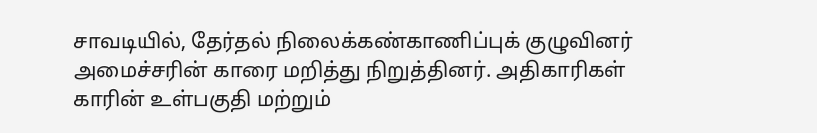சாவடியில், தேர்தல் நிலைக்கண்காணிப்புக் குழுவினர் அமைச்சரின் காரை மறித்து நிறுத்தினர். அதிகாரிகள் காரின் உள்பகுதி மற்றும்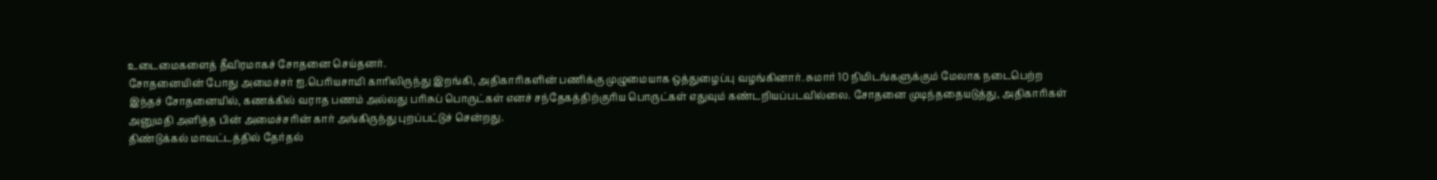உடைமைகளைத் தீவிரமாகச் சோதனை செய்தனர்.
சோதனையின் போது அமைச்சர் ஐ.பெரியசாமி காரிலிருந்து இறங்கி, அதிகாரிகளின் பணிக்கு முழுமையாக ஒத்துழைப்பு வழங்கினார். சுமார் 10 நிமிடங்களுக்கும் மேலாக நடைபெற்ற இந்தச் சோதனையில், கணக்கில் வராத பணம் அல்லது பரிசுப் பொருட்கள் எனச் சந்தேகத்திற்குரிய பொருட்கள் எதுவும் கண்டறியப்படவில்லை. சோதனை முடிந்ததையடுத்து, அதிகாரிகள் அனுமதி அளித்த பின் அமைச்சரின் கார் அங்கிருந்து புறப்பட்டுச் சென்றது.
திண்டுக்கல் மாவட்டத்தில் தேர்தல்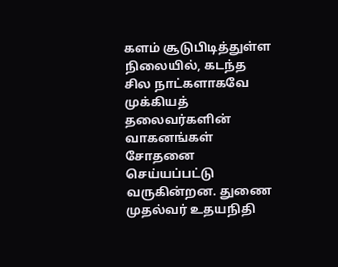களம் சூடுபிடித்துள்ள நிலையில், கடந்த சில நாட்களாகவே முக்கியத் தலைவர்களின் வாகனங்கள் சோதனை செய்யப்பட்டு வருகின்றன. துணை முதல்வர் உதயநிதி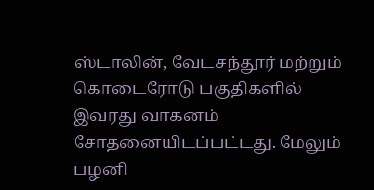ஸ்டாலின், வேடசந்தூர் மற்றும் கொடைரோடு பகுதிகளில் இவரது வாகனம் சோதனையிடப்பட்டது. மேலும் பழனி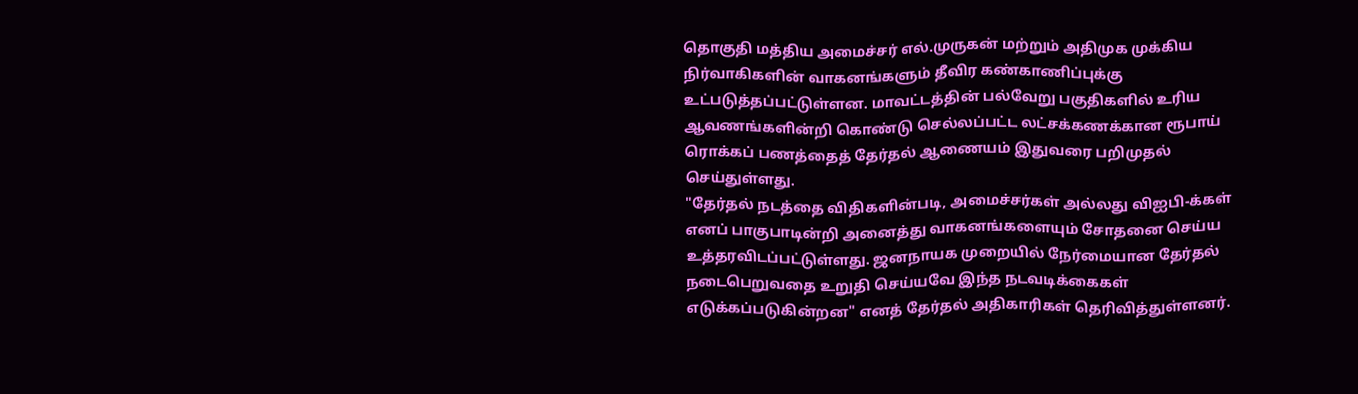தொகுதி மத்திய அமைச்சர் எல்.முருகன் மற்றும் அதிமுக முக்கிய நிர்வாகிகளின் வாகனங்களும் தீவிர கண்காணிப்புக்கு உட்படுத்தப்பட்டுள்ளன. மாவட்டத்தின் பல்வேறு பகுதிகளில் உரிய ஆவணங்களின்றி கொண்டு செல்லப்பட்ட லட்சக்கணக்கான ரூபாய் ரொக்கப் பணத்தைத் தேர்தல் ஆணையம் இதுவரை பறிமுதல் செய்துள்ளது.
"தேர்தல் நடத்தை விதிகளின்படி, அமைச்சர்கள் அல்லது விஐபி-க்கள் எனப் பாகுபாடின்றி அனைத்து வாகனங்களையும் சோதனை செய்ய உத்தரவிடப்பட்டுள்ளது. ஜனநாயக முறையில் நேர்மையான தேர்தல் நடைபெறுவதை உறுதி செய்யவே இந்த நடவடிக்கைகள் எடுக்கப்படுகின்றன" எனத் தேர்தல் அதிகாரிகள் தெரிவித்துள்ளனர்.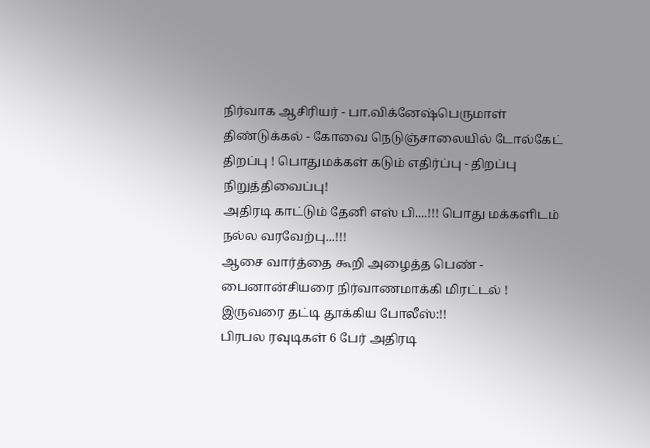நிர்வாக ஆசிரியர் - பா.விக்னேஷ்பெருமாள்
திண்டுக்கல் - கோவை நெடுஞ்சாலையில் டோல்கேட் திறப்பு ! பொதுமக்கள் கடும் எதிர்ப்பு - திறப்பு நிறுத்திவைப்பு!
அதிரடி காட்டும் தேனி எஸ் பி....!!! பொது மக்களிடம் நல்ல வரவேற்பு...!!!
ஆசை வார்த்தை கூறி அழைத்த பெண் - பைனான்சியரை நிர்வாணமாக்கி மிரட்டல் ! இருவரை தட்டி தூக்கிய போலீஸ்:!!
பிரபல ரவுடிகள் 6 பேர் அதிரடி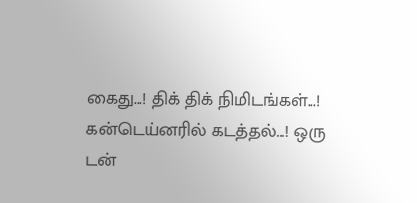கைது...! திக் திக் நிமிடங்கள்...!
கன்டெய்னரில் கடத்தல்...! ஒரு டன்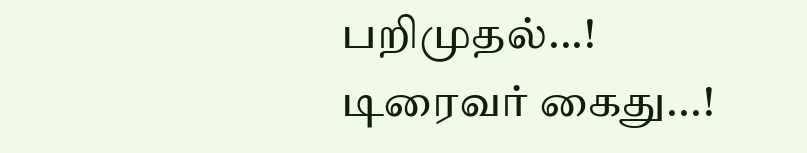பறிமுதல்...! டிரைவர் கைது...!